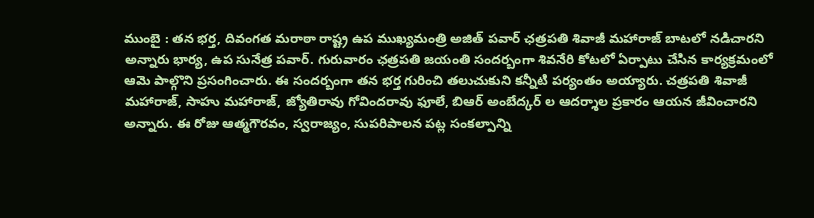ముంబై : తన భర్త, దివంగత మరాఠా రాష్ట్ర ఉప ముఖ్యమంత్రి అజిత్ పవార్ ఛత్రపతి శివాజీ మహారాజ్ బాటలో నడిచారని అన్నారు భార్య, ఉప సునేత్ర పవార్. గురువారం ఛత్రపతి జయంతి సందర్బంగా శివనేరి కోటలో ఏర్పాటు చేసిన కార్యక్రమంలో ఆమె పాల్గొని ప్రసంగించారు. ఈ సందర్బంగా తన భర్త గురించి తలుచుకుని కన్నీటి పర్యంతం అయ్యారు. చత్రపతి శివాజీ మహారాజ్, సాహు మహారాజ్, జ్యోతిరావు గోవిందరావు ఫూలే, బిఆర్ అంబేద్కర్ ల ఆదర్శాల ప్రకారం ఆయన జీవించారని అన్నారు. ఈ రోజు ఆత్మగౌరవం, స్వరాజ్యం, సుపరిపాలన పట్ల సంకల్పాన్ని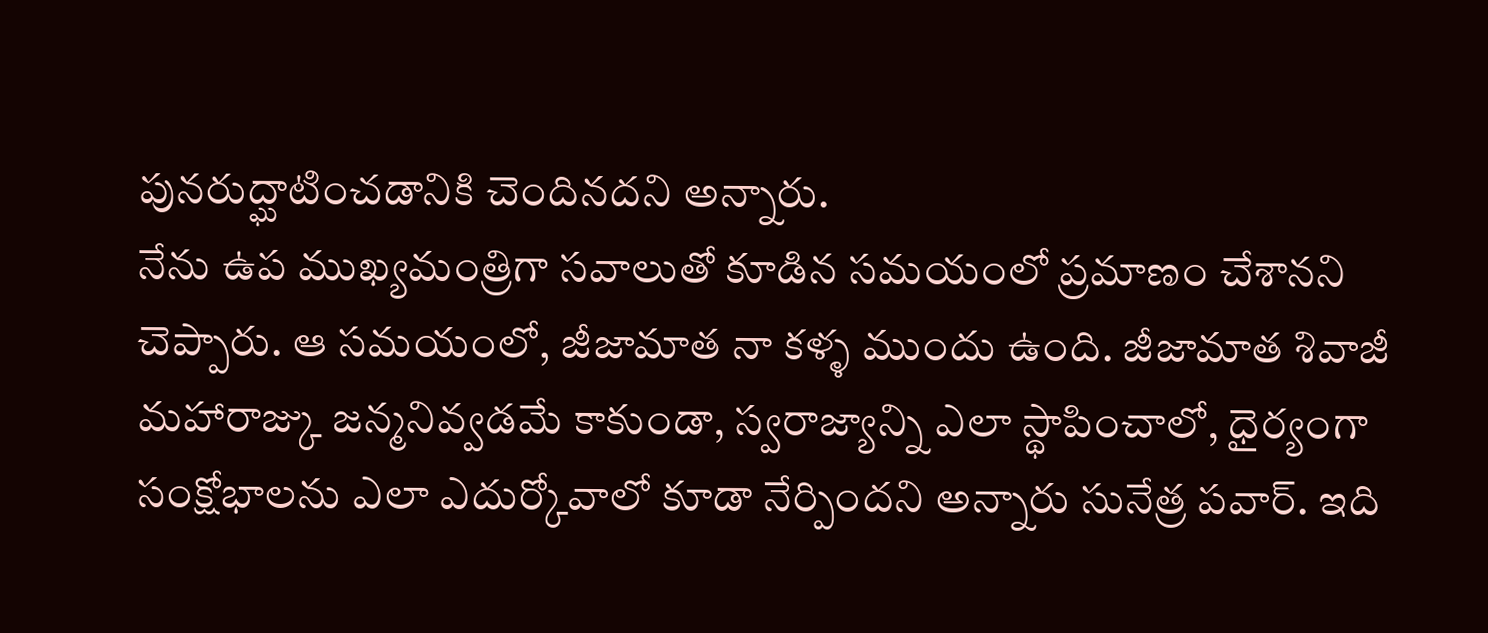పునరుద్ఘాటించడానికి చెందినదని అన్నారు.
నేను ఉప ముఖ్యమంత్రిగా సవాలుతో కూడిన సమయంలో ప్రమాణం చేశానని చెప్పారు. ఆ సమయంలో, జీజామాత నా కళ్ళ ముందు ఉంది. జీజామాత శివాజీ మహారాజ్కు జన్మనివ్వడమే కాకుండా, స్వరాజ్యాన్ని ఎలా స్థాపించాలో, ధైర్యంగా సంక్షోభాలను ఎలా ఎదుర్కోవాలో కూడా నేర్పిందని అన్నారు సునేత్ర పవార్. ఇది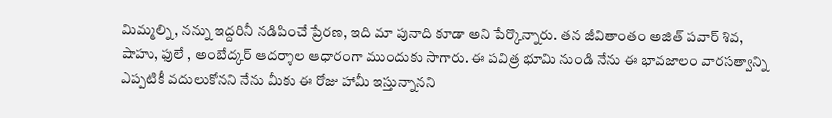మిమ్మల్ని, నన్ను ఇద్దరినీ నడిపించే ప్రేరణ, ఇది మా పునాది కూడా అని పేర్కొన్నారు. తన జీవితాంతం అజిత్ పవార్ శివ, షాహు, ఫులే , అంబేద్కర్ ఆదర్శాల ఆధారంగా ముందుకు సాగారు. ఈ పవిత్ర భూమి నుండి నేను ఈ భావజాలం వారసత్వాన్ని ఎప్పటికీ వదులుకోనని నేను మీకు ఈ రోజు హామీ ఇస్తున్నానని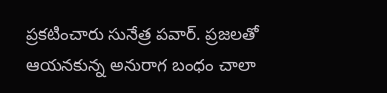ప్రకటించారు సునేత్ర పవార్. ప్రజలతో ఆయనకున్న అనురాగ బంధం చాలా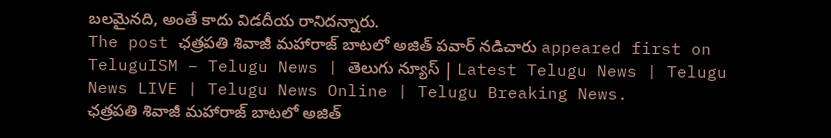బలమైనది, అంతే కాదు విడదీయ రానిదన్నారు.
The post ఛత్రపతి శివాజీ మహారాజ్ బాటలో అజిత్ పవార్ నడిచారు appeared first on TeluguISM – Telugu News | తెలుగు న్యూస్ | Latest Telugu News | Telugu News LIVE | Telugu News Online | Telugu Breaking News.
ఛత్రపతి శివాజీ మహారాజ్ బాటలో అజిత్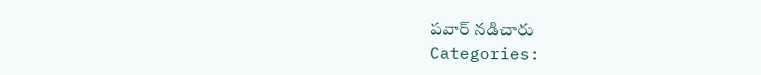పవార్ నడిచారు
Categories: